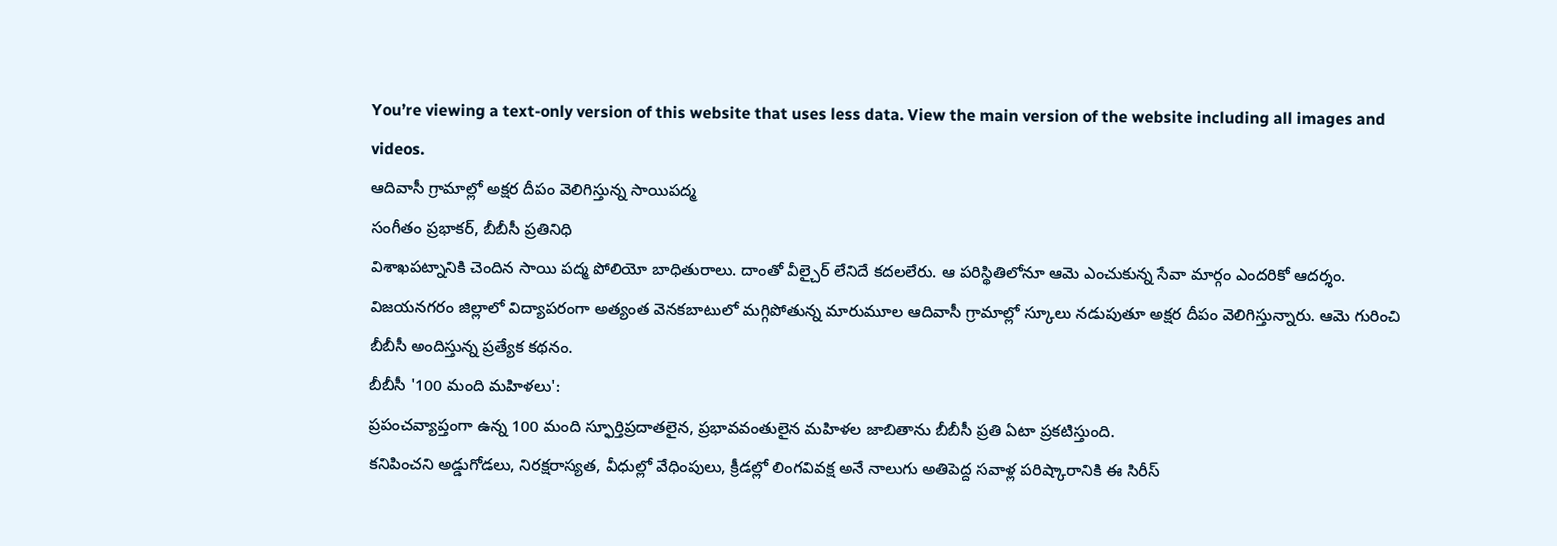You’re viewing a text-only version of this website that uses less data. View the main version of the website including all images and videos.
ఆదివాసీ గ్రామాల్లో అక్షర దీపం వెలిగిస్తున్న సాయిపద్మ
సంగీతం ప్రభాకర్, బీబీసీ ప్రతినిధి
విశాఖపట్నానికి చెందిన సాయి పద్మ పోలియో బాధితురాలు. దాంతో వీల్చైర్ లేనిదే కదలలేరు. ఆ పరిస్థితిలోనూ ఆమె ఎంచుకున్న సేవా మార్గం ఎందరికో ఆదర్శం.
విజయనగరం జిల్లాలో విద్యాపరంగా అత్యంత వెనకబాటులో మగ్గిపోతున్న మారుమూల ఆదివాసీ గ్రామాల్లో స్కూలు నడుపుతూ అక్షర దీపం వెలిగిస్తున్నారు. ఆమె గురించి బీబీసీ అందిస్తున్న ప్రత్యేక కథనం.
బీబీసీ '100 మంది మహిళలు':
ప్రపంచవ్యాప్తంగా ఉన్న 100 మంది స్ఫూర్తిప్రదాతలైన, ప్రభావవంతులైన మహిళల జాబితాను బీబీసీ ప్రతి ఏటా ప్రకటిస్తుంది.
కనిపించని అడ్డుగోడలు, నిరక్షరాస్యత, వీధుల్లో వేధింపులు, క్రీడల్లో లింగవివక్ష అనే నాలుగు అతిపెద్ద సవాళ్ల పరిష్కారానికి ఈ సిరీస్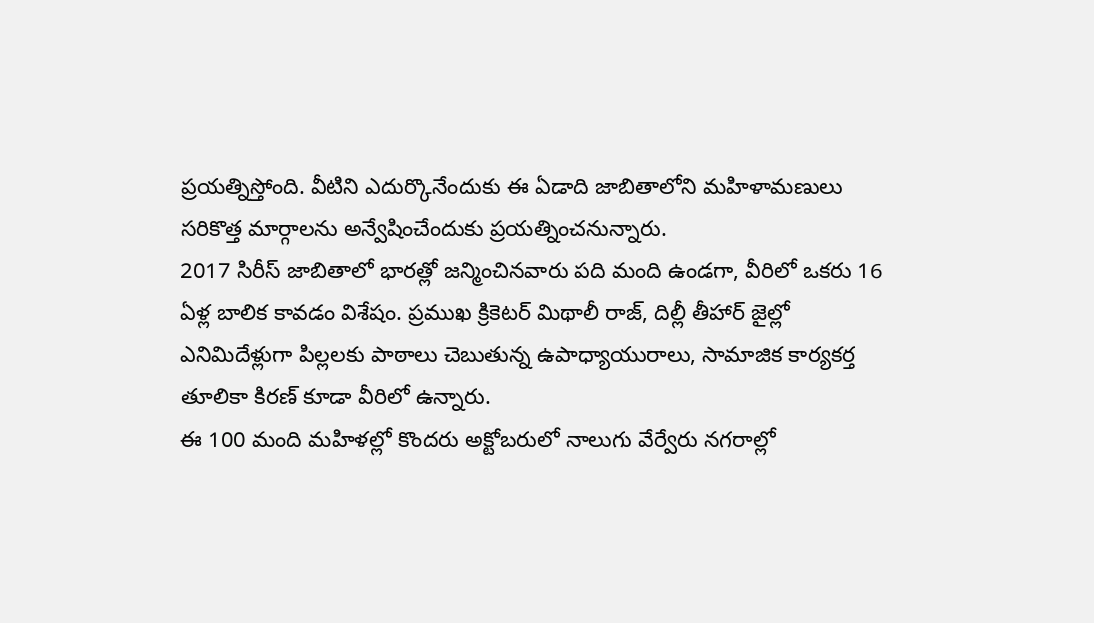ప్రయత్నిస్తోంది. వీటిని ఎదుర్కొనేందుకు ఈ ఏడాది జాబితాలోని మహిళామణులు సరికొత్త మార్గాలను అన్వేషించేందుకు ప్రయత్నించనున్నారు.
2017 సిరీస్ జాబితాలో భారత్లో జన్మించినవారు పది మంది ఉండగా, వీరిలో ఒకరు 16 ఏళ్ల బాలిక కావడం విశేషం. ప్రముఖ క్రికెటర్ మిథాలీ రాజ్, దిల్లీ తీహార్ జైల్లో ఎనిమిదేళ్లుగా పిల్లలకు పాఠాలు చెబుతున్న ఉపాధ్యాయురాలు, సామాజిక కార్యకర్త తూలికా కిరణ్ కూడా వీరిలో ఉన్నారు.
ఈ 100 మంది మహిళల్లో కొందరు అక్టోబరులో నాలుగు వేర్వేరు నగరాల్లో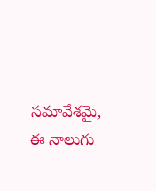సమావేశమై, ఈ నాలుగు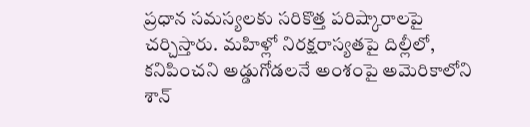ప్రధాన సమస్యలకు సరికొత్త పరిష్కారాలపై చర్చిస్తారు. మహిళ్లో నిరక్షరాస్యతపై దిల్లీలో, కనిపించని అడ్డుగోడలనే అంశంపై అమెరికాలోని శాన్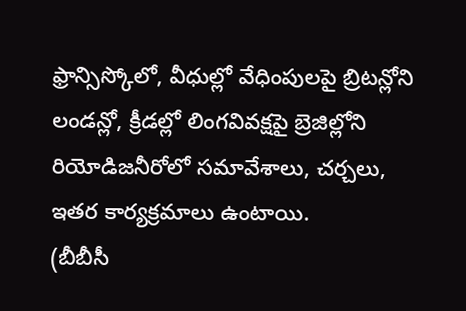ఫ్రాన్సిస్కోలో, వీధుల్లో వేధింపులపై బ్రిటన్లోని లండన్లో, క్రీడల్లో లింగవివక్షపై బ్రెజిల్లోని రియోడిజనీరోలో సమావేశాలు, చర్చలు, ఇతర కార్యక్రమాలు ఉంటాయి.
(బీబీసీ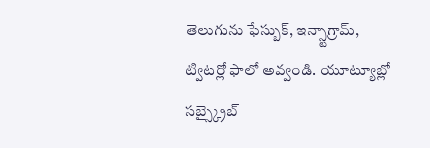తెలుగును ఫేస్బుక్, ఇన్స్టాగ్రామ్, ట్విటర్లో ఫాలో అవ్వండి. యూట్యూబ్లో సబ్స్క్రైబ్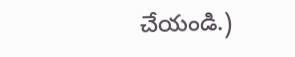చేయండి.)